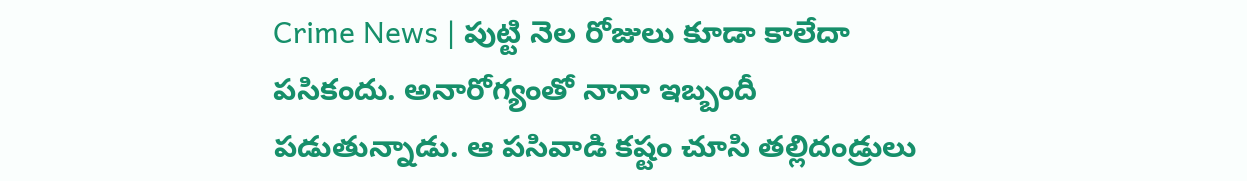Crime News | పుట్టి నెల రోజులు కూడా కాలేదా పసికందు. అనారోగ్యంతో నానా ఇబ్బందీ పడుతున్నాడు. ఆ పసివాడి కష్టం చూసి తల్లిదండ్రులు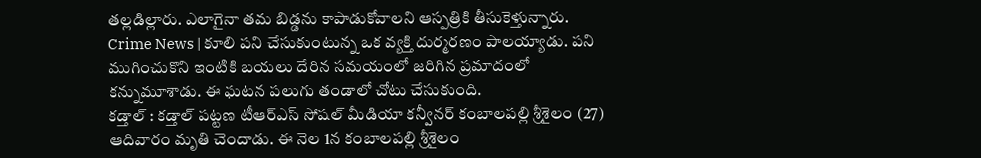తల్లడిల్లారు. ఎలాగైనా తమ బిడ్డను కాపాడుకోవాలని ఆస్పత్రికి తీసుకెళ్తున్నారు.
Crime News | కూలి పని చేసుకుంటున్న ఒక వ్యక్తి దుర్మరణం పాలయ్యాడు. పని ముగించుకొని ఇంటికి బయలు దేరిన సమయంలో జరిగిన ప్రమాదంలో కన్నుమూశాడు. ఈ ఘటన పలుగు తండాలో చోటు చేసుకుంది.
కడ్తాల్ : కడ్తాల్ పట్టణ టీఆర్ఎస్ సోషల్ మీడియా కన్వీనర్ కంబాలపల్లి శ్రీశైలం (27) ఆదివారం మృతి చెందాడు. ఈ నెల 1న కంబాలపల్లి శ్రీశైలం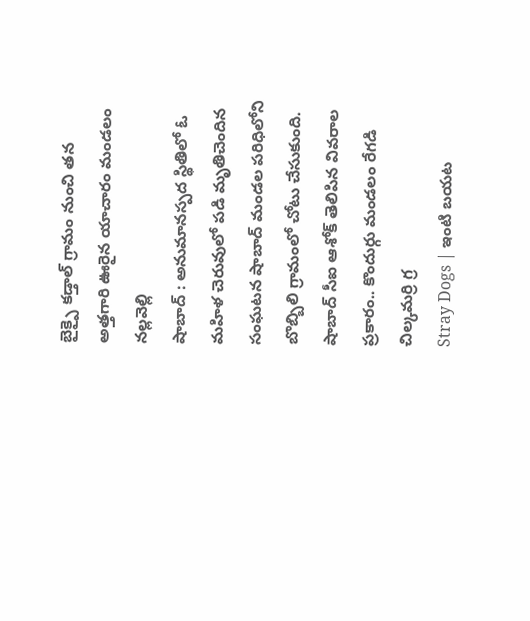బైక్పై కడ్తాల్ గ్రామం నుంచి తన అత్తగారి ఊరైన యాచారం మండలం నల్లవెల్లి
షాబాద్ : అనుమానస్పద స్థితిలో ఓ మహిళ చెరువులో పడి మృతిచెందిన సంఘటన షాబాద్ మండల పరిధిలోని బొబ్బిలి గ్రామంలో చోటు చేసుకుంది. షాబాద్ సీఐ ఆశోక్ తెలిపిన వివరాల ప్రకారం.. కొందుర్గు మండలం రేగడి చిల్కమర్రి గ్ర
Stray Dogs | ఇంటి బయట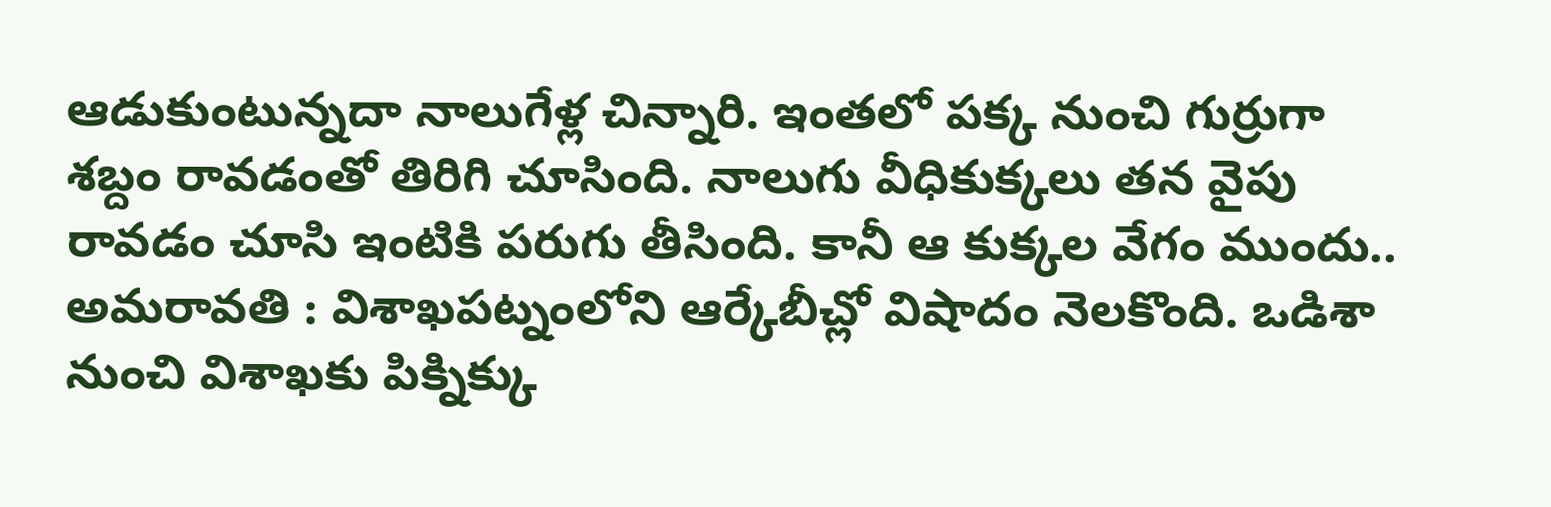ఆడుకుంటున్నదా నాలుగేళ్ల చిన్నారి. ఇంతలో పక్క నుంచి గుర్రుగా శబ్దం రావడంతో తిరిగి చూసింది. నాలుగు వీధికుక్కలు తన వైపు రావడం చూసి ఇంటికి పరుగు తీసింది. కానీ ఆ కుక్కల వేగం ముందు..
అమరావతి : విశాఖపట్నంలోని ఆర్కేబీచ్లో విషాదం నెలకొంది. ఒడిశా నుంచి విశాఖకు పిక్నిక్కు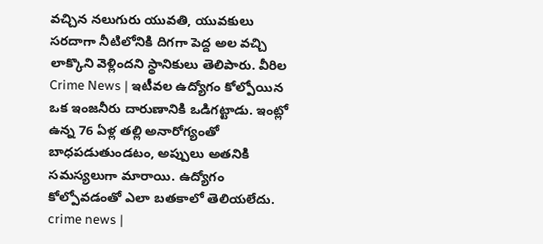వచ్చిన నలుగురు యువతి, యువకులు సరదాగా నీటిలోనికి దిగగా పెద్ద అల వచ్చి లాక్కొని వెళ్లిందని స్థానికులు తెలిపారు. వీరిల
Crime News | ఇటీవల ఉద్యోగం కోల్పోయిన ఒక ఇంజనీరు దారుణానికి ఒడిగట్టాడు. ఇంట్లో ఉన్న 76 ఏళ్ల తల్లి అనారోగ్యంతో బాధపడుతుండటం, అప్పులు అతనికి సమస్యలుగా మారాయి. ఉద్యోగం కోల్పోవడంతో ఎలా బతకాలో తెలియలేదు.
crime news |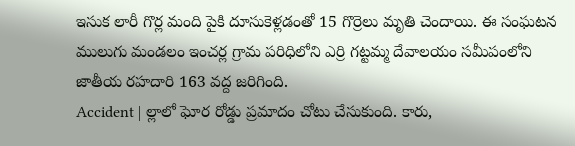ఇసుక లారీ గొర్ల మంది పైకి దూసుకెళ్లడంతో 15 గొర్రెలు మృతి చెందాయి. ఈ సంఘటన ములుగు మండలం ఇంచర్ల గ్రామ పరిధిలోని ఎర్రి గట్టమ్మ దేవాలయం సమీపంలోని జాతీయ రహదారి 163 వద్ద జరిగింది.
Accident | ల్లాలో ఘోర రోడ్డు ప్రమాదం చోటు చేసుకుంది. కారు,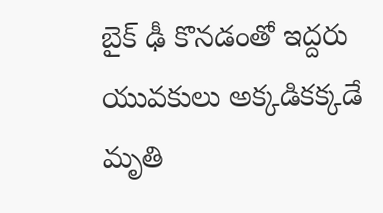బైక్ ఢీ కొనడంతో ఇద్దరు యువకులు అక్కడికక్కడే మృతి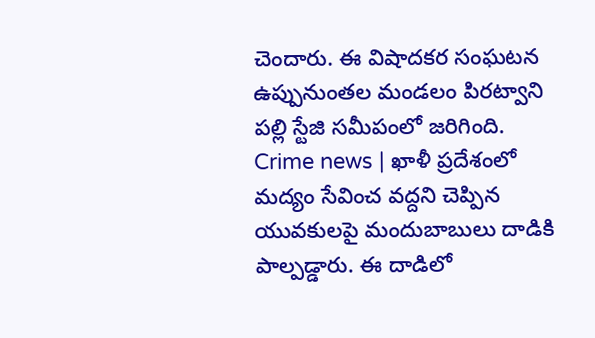చెందారు. ఈ విషాదకర సంఘటన ఉప్పునుంతల మండలం పిరట్వాని పల్లి స్టేజి సమీపంలో జరిగింది.
Crime news | ఖాళీ ప్రదేశంలో మద్యం సేవించ వద్దని చెప్పిన యువకులపై మందుబాబులు దాడికి పాల్పడ్డారు. ఈ దాడిలో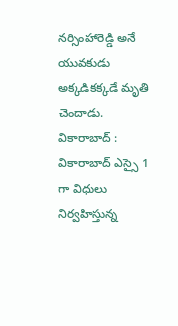నర్సింహారెడ్డి అనే యువకుడు అక్కడికక్కడే మృతి చెందాడు.
వికారాబాద్ : వికారాబాద్ ఎస్సై 1 గా విధులు నిర్వహిస్తున్న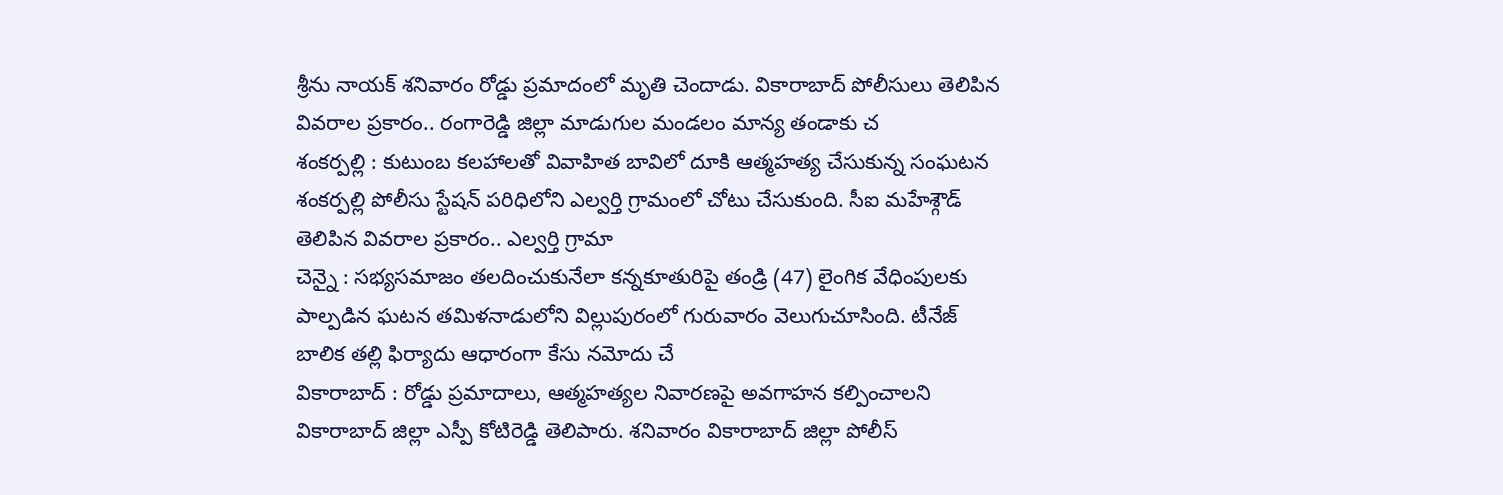శ్రీను నాయక్ శనివారం రోడ్డు ప్రమాదంలో మృతి చెందాడు. వికారాబాద్ పోలీసులు తెలిపిన వివరాల ప్రకారం.. రంగారెడ్డి జిల్లా మాడుగుల మండలం మాన్య తండాకు చ
శంకర్పల్లి : కుటుంబ కలహాలతో వివాహిత బావిలో దూకి ఆత్మహత్య చేసుకున్న సంఘటన శంకర్పల్లి పోలీసు స్టేషన్ పరిధిలోని ఎల్వర్తి గ్రామంలో చోటు చేసుకుంది. సీఐ మహేశ్గౌడ్ తెలిపిన వివరాల ప్రకారం.. ఎల్వర్తి గ్రామా
చెన్నై : సభ్యసమాజం తలదించుకునేలా కన్నకూతురిపై తండ్రి (47) లైంగిక వేధింపులకు పాల్పడిన ఘటన తమిళనాడులోని విల్లుపురంలో గురువారం వెలుగుచూసింది. టీనేజ్ బాలిక తల్లి ఫిర్యాదు ఆధారంగా కేసు నమోదు చే
వికారాబాద్ : రోడ్డు ప్రమాదాలు, ఆత్మహత్యల నివారణపై అవగాహన కల్పించాలని వికారాబాద్ జిల్లా ఎస్పీ కోటిరెడ్డి తెలిపారు. శనివారం వికారాబాద్ జిల్లా పోలీస్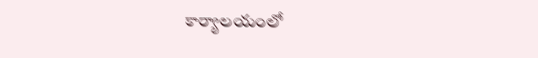కార్యాలయంలో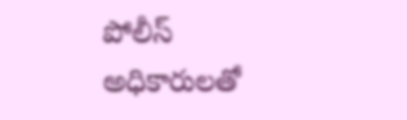పోలీస్ అధికారులతో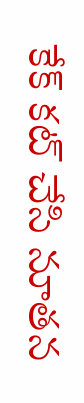కేక్ కట్ చేసి నూతన